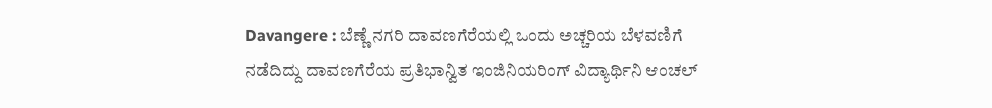Davangere : ಬೆಣ್ಣೆ ನಗರಿ ದಾವಣಗೆರೆಯಲ್ಲಿ ಒಂದು ಅಚ್ಚರಿಯ ಬೆಳವಣಿಗೆ ನಡೆದಿದ್ದು ದಾವಣಗೆರೆಯ ಪ್ರತಿಭಾನ್ವಿತ ಇಂಜಿನಿಯರಿಂಗ್ ವಿದ್ಯಾರ್ಥಿನಿ ಆಂಚಲ್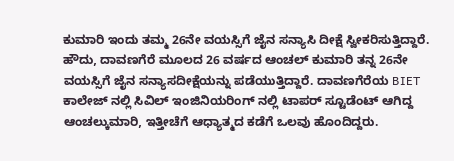ಕುಮಾರಿ ಇಂದು ತಮ್ಮ 26ನೇ ವಯಸ್ಸಿಗೆ ಜೈನ ಸನ್ಯಾಸಿ ದೀಕ್ಷೆ ಸ್ವೀಕರಿಸುತ್ತಿದ್ದಾರೆ.
ಹೌದು, ದಾವಣಗೆರೆ ಮೂಲದ 26 ವರ್ಷದ ಆಂಚಲ್ ಕುಮಾರಿ ತನ್ನ 26ನೇ ವಯಸ್ಸಿಗೆ ಜೈನ ಸನ್ಯಾಸದೀಕ್ಷೆಯನ್ನು ಪಡೆಯುತ್ತಿದ್ದಾರೆ. ದಾವಣಗೆರೆಯ BIET ಕಾಲೇಜ್ ನಲ್ಲಿ ಸಿವಿಲ್ ಇಂಜಿನಿಯರಿಂಗ್ ನಲ್ಲಿ ಟಾಪರ್ ಸ್ಟೂಡೆಂಟ್ ಆಗಿದ್ದ ಆಂಚಲ್ಕುಮಾರಿ, ಇತ್ತೀಚೆಗೆ ಆಧ್ಯಾತ್ಮದ ಕಡೆಗೆ ಒಲವು ಹೊಂದಿದ್ದರು.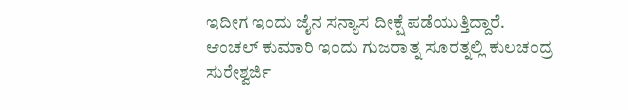ಇದೀಗ ಇಂದು ಜೈನ ಸನ್ಯಾಸ ದೀಕ್ಷೆ ಪಡೆಯುತ್ತಿದ್ದಾರೆ.
ಆಂಚಲ್ ಕುಮಾರಿ ಇಂದು ಗುಜರಾತ್ನ ಸೂರತ್ನಲ್ಲಿ ಕುಲಚಂದ್ರ ಸುರೇಶ್ವರ್ಜಿ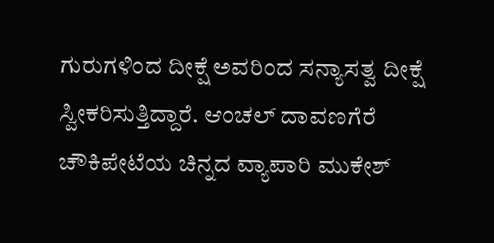ಗುರುಗಳಿಂದ ದೀಕ್ಷೆ ಅವರಿಂದ ಸನ್ಯಾಸತ್ವ ದೀಕ್ಷೆ ಸ್ವೀಕರಿಸುತ್ತಿದ್ದಾರೆ. ಆಂಚಲ್ ದಾವಣಗೆರೆ ಚೌಕಿಪೇಟೆಯ ಚಿನ್ನದ ವ್ಯಾಪಾರಿ ಮುಕೇಶ್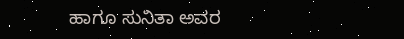ಹಾಗೂ ಸುನಿತಾ ಅವರ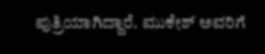ಪುತ್ರಿಯಾಗಿದ್ದಾರೆ. ಮುಕೇಶ್ ಅವರಿಗೆ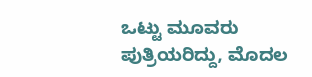ಒಟ್ಟು ಮೂವರು ಪುತ್ರಿಯರಿದ್ದು, ಮೊದಲ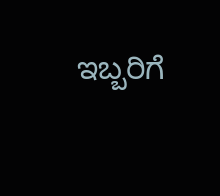ಇಬ್ಬರಿಗೆ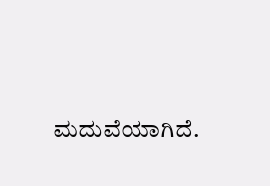ಮದುವೆಯಾಗಿದೆ.